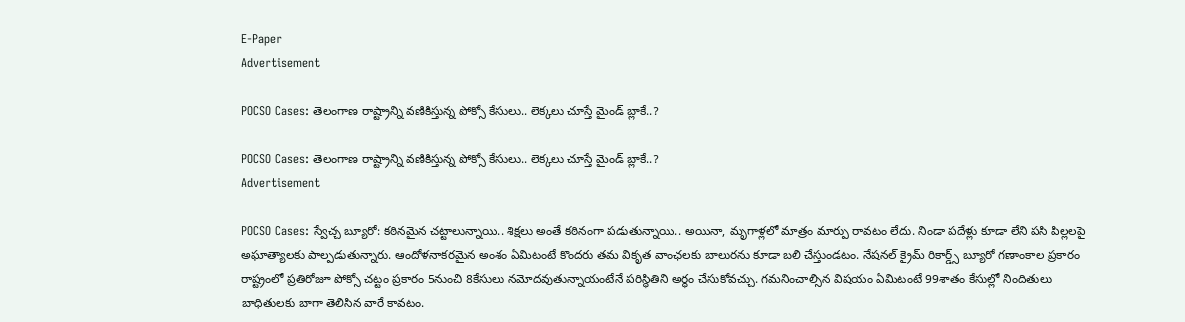E-Paper
Advertisement

POCSO Cases: తెలంగాణ రాష్ట్రాన్ని వణికిస్తున్న పోక్సో కేసులు.. లెక్కలు చూస్తే మైండ్ బ్లాకే..?

POCSO Cases: తెలంగాణ రాష్ట్రాన్ని వణికిస్తున్న పోక్సో కేసులు.. లెక్కలు చూస్తే మైండ్ బ్లాకే..?
Advertisement

POCSO Cases: స్వేచ్చ బ్యూరో: కఠినమైన చట్టాలున్నాయి.. శిక్షలు అంతే కఠినంగా పడుతున్నాయి.. అయినా, మృగాళ్లలో మాత్రం మార్పు రావటం లేదు. నిండా పదేళ్లు కూడా లేని పసి పిల్లలపై అఘాత్యాలకు పాల్పడుతున్నారు. ఆందోళనాకరమైన అంశం ఏమిటంటే కొందరు తమ వికృత వాంఛలకు బాలురను కూడా బలి చేస్తుండటం. నేషనల్ క్రైమ్ రికార్డ్స్ బ్యూరో గణాంకాల ప్రకారం రాష్ట్రంలో ప్రతిరోజూ పోక్సో చట్టం ప్రకారం 5నుంచి 8కేసులు నమోదవుతున్నాయంటేనే పరిస్థితిని అర్థం చేసుకోవచ్చు. గమనించాల్సిన విషయం ఏమిటంటే 99శాతం కేసుల్లో నిందితులు బాధితులకు బాగా తెలిసిన వారే కావటం.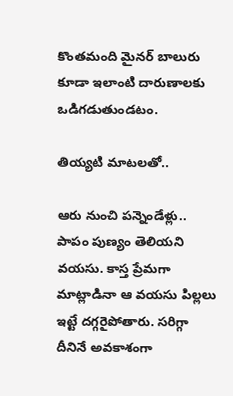కొంతమంది మైనర్ బాలురు కూడా ఇలాంటి దారుణాలకు ఒడిగడుతుండటం.

తియ్యటి మాటలతో..

ఆరు నుంచి పన్నెండేళ్లు.. పాపం పుణ్యం తెలియని వయసు. కాస్త ప్రేమగా మాట్లాడినా ఆ వయసు పిల్లలు ఇట్టే దగ్గరైపోతారు. సరిగ్గా దీనినే అవకాశంగా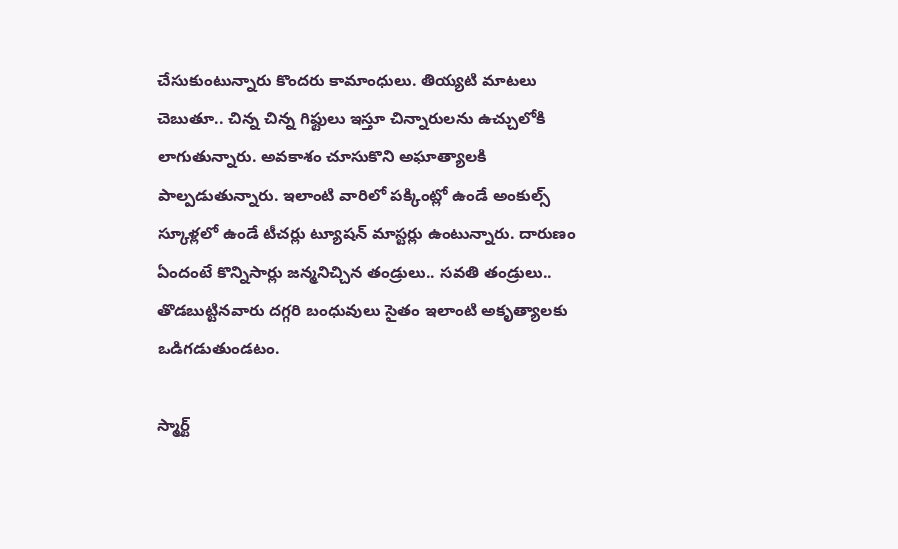చేసుకుంటున్నారు కొందరు కామాంధులు. తియ్యటి మాటలు చెబుతూ.. చిన్న చిన్న గిఫ్టులు ఇస్తూ చిన్నారులను ఉచ్చులోకి లాగుతున్నారు. అవకాశం చూసుకొని అఘాత్యాలకి పాల్పడుతున్నారు. ఇలాంటి వారిలో పక్కింట్లో ఉండే అంకుల్స్ స్కూళ్లలో ఉండే టీచర్లు ట్యూషన్ మాస్టర్లు ఉంటున్నారు. దారుణం ఏందంటే కొన్నిసార్లు జన్మనిచ్చిన తండ్రులు.. సవతి తండ్రులు.. తొడబుట్టినవారు దగ్గరి బంధువులు సైతం ఇలాంటి అకృత్యాలకు ఒడిగడుతుండటం.

స్మార్ట్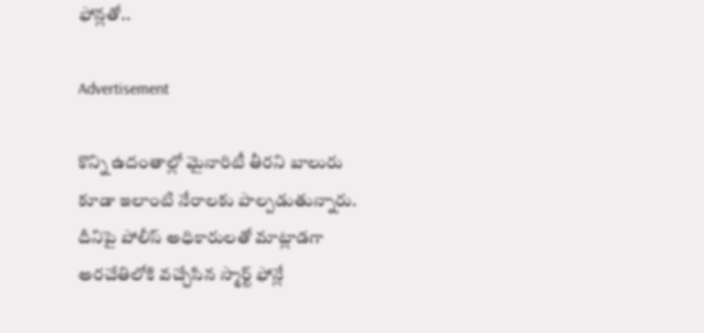ఫోన్లతో..

Advertisement

కొన్ని ఉదంతాల్లో మైనారిటీ తీరని బాలురు కూడా ఇలాంటి నేరాలకు పాల్పడుతున్నారు. దీనిపై పోలీస్ అధికారులతో మాట్లాడగా అరచేతిలోకి వచ్చేసిన స్మార్ట్ ఫోన్లే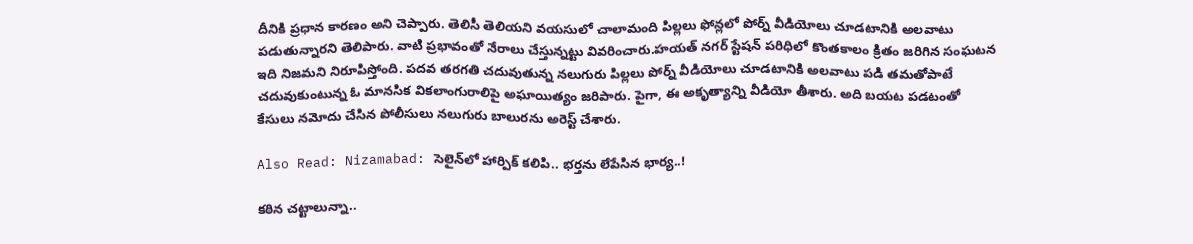దీనికి ప్రధాన కారణం అని చెప్పారు. తెలిసీ తెలియని వయసులో చాలామంది పిల్లలు ఫోన్లలో పోర్న్ వీడియోలు చూడటానికి అలవాటు పడుతున్నారని తెలిపారు. వాటి ప్రభావంతో నేరాలు చేస్తున్నట్టు వివరించారు.హయత్ నగర్ స్టేషన్ పరిధిలో కొంతకాలం క్రితం జరిగిన సంఘటన ఇది నిజమని నిరూపిస్తోంది. పదవ తరగతి చదువుతున్న నలుగురు పిల్లలు పోర్న్ వీడియోలు చూడటానికి అలవాటు పడి తమతోపాటే చదువుకుంటున్న ఓ మానసిక వికలాంగురాలిపై అఘాయిత్యం జరిపారు. పైగా, ఈ అకృత్యాన్ని వీడియో తీశారు. అది బయట పడటంతో కేసులు నమోదు చేసిన పోలీసులు నలుగురు బాలురను అరెస్ట్ చేశారు.

Also Read: Nizamabad: సెలైన్‌లో హార్పిక్ కలిపి.. భర్తను లేపేసిన భార్య..!

కఠిన చట్టాలున్నా..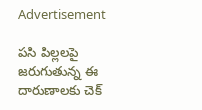Advertisement

పసి పిల్లలపై జరుగుతున్న ఈ దారుణాలకు చెక్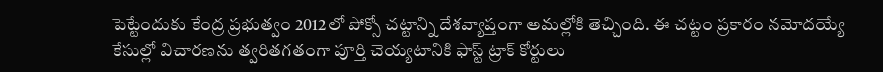పెట్టేందుకు కేంద్ర ప్రభుత్వం 2012లో పోక్సో చట్టాన్ని దేశవ్యాప్తంగా అమల్లోకి తెచ్చింది. ఈ చట్టం ప్రకారం నమోదయ్యే కేసుల్లో విచారణను త్వరితగతంగా పూర్తి చెయ్యటానికి ఫాస్ట్ ట్రాక్ కోర్టులు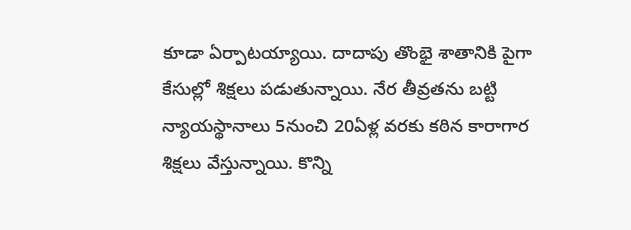కూడా ఏర్పాటయ్యాయి. దాదాపు తొంభై శాతానికి పైగా కేసుల్లో శిక్షలు పడుతున్నాయి. నేర తీవ్రతను బట్టి న్యాయస్థానాలు 5నుంచి 20ఏళ్ల వరకు కఠిన కారాగార శిక్షలు వేస్తున్నాయి. కొన్ని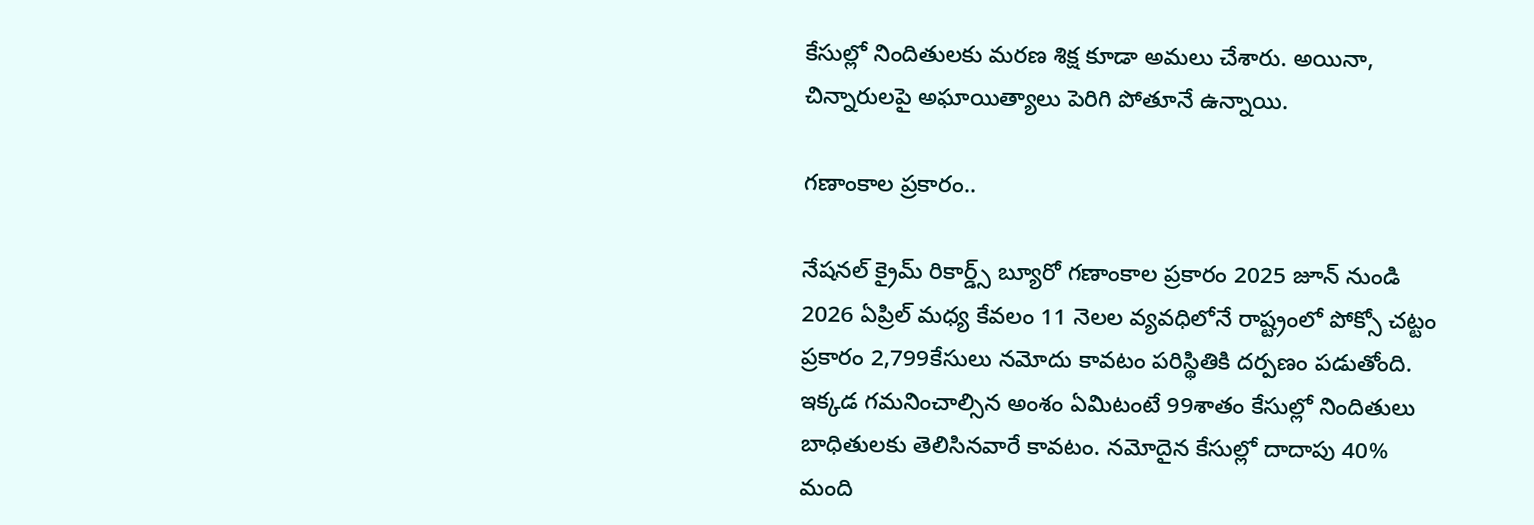కేసుల్లో నిందితులకు మరణ శిక్ష కూడా అమలు చేశారు. అయినా, చిన్నారులపై అఘాయిత్యాలు పెరిగి పోతూనే ఉన్నాయి.

గణాంకాల ప్రకారం..

నేషనల్ క్రైమ్ రికార్డ్స్ బ్యూరో గణాంకాల ప్రకారం 2025 జూన్ నుండి 2026 ఏప్రిల్ మధ్య కేవలం 11 నెలల వ్యవధిలోనే రాష్ట్రంలో పోక్సో చట్టం ప్రకారం 2,799కేసులు నమోదు కావటం పరిస్థితికి దర్పణం పడుతోంది. ఇక్కడ గమనించాల్సిన అంశం ఏమిటంటే 99శాతం కేసుల్లో నిందితులు బాధితులకు తెలిసినవారే కావటం. నమోదైన కేసుల్లో దాదాపు 40% మంది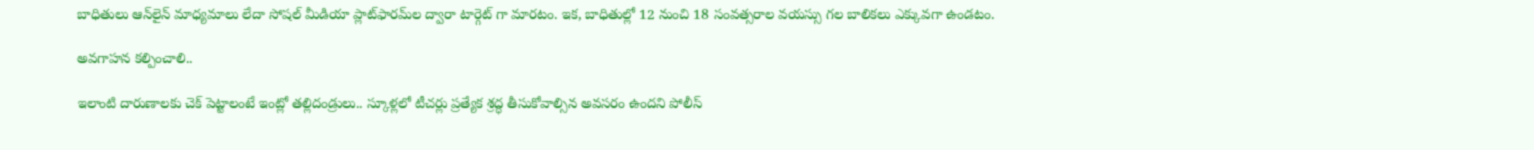బాధితులు ఆన్‌లైన్ మాధ్యమాలు లేదా సోషల్ మీడియా ప్లాట్‌ఫారమ్‌ల ద్వారా టార్గెట్ గా మారటం. ఇక, బాధితుల్లో 12 నుంచి 18 సంవత్సరాల వయస్సు గల బాలికలు ఎక్కువగా ఉండటం.

అవగాహన కల్పించాలి..

ఇలాంటి దారుణాలకు చెక్ పెట్టాలంటే ఇంట్లో తల్లిదండ్రులు.. స్కూళ్లలో టీచర్లు ప్రత్యేక శ్రద్ధ తీసుకోవాల్సిన అవసరం ఉందని పోలీస్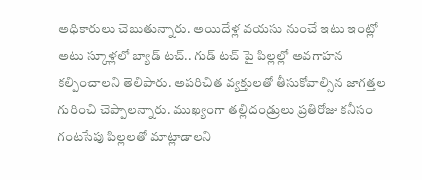అధికారులు చెబుతున్నారు. అయిదేళ్ల వయసు నుంచే ఇటు ఇంట్లో అటు స్కూళ్లలో బ్యాడ్ టచ్.. గుడ్ టచ్ పై పిల్లల్లో అవగాహన కల్పించాలని తెలిపారు. అపరిచిత వ్యక్తులతో తీసుకోవాల్సిన జాగత్తల గురించి చెప్పాలన్నారు. ముఖ్యంగా తల్లిదండ్రులు ప్రతిరోజు కనీసం గంటసేపు పిల్లలతో మాట్లాడాలని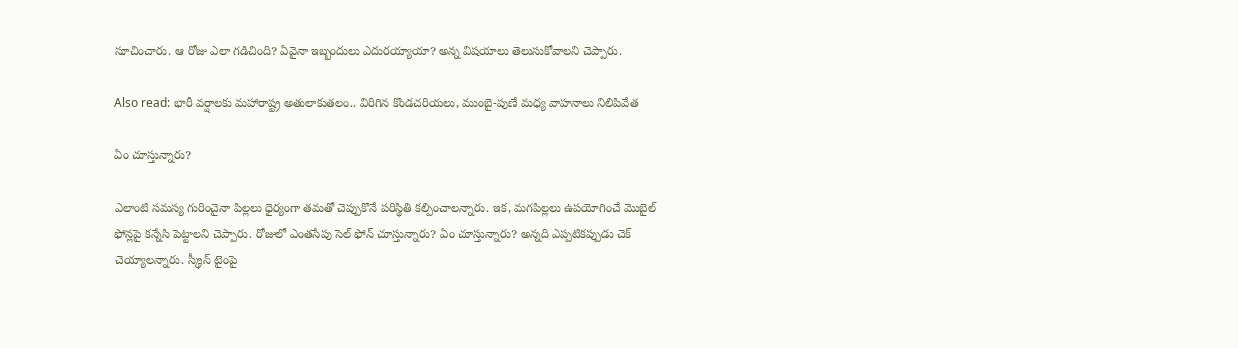సూచించారు. ఆ రోజు ఎలా గడిచింది? ఏవైనా ఇబ్బందులు ఎదురయ్యాయా? అన్న విషయాలు తెలుసుకోవాలని చెప్పారు.

Also read: భారీ వర్షాలకు మహారాష్ట్ర అతులాకుతలం.. విరిగిన కొండచరియలు, ముంబై-పుణే మధ్య వాహనాలు నిలిపివేత

ఏం చూస్తున్నారు?

ఎలాంటి సమస్య గురించైనా పిల్లలు ధైర్యంగా తమతో చెప్పుకొనే పరిస్థితి కల్పించాలన్నారు. ఇక, మగపిల్లలు ఉపయోగించే మొబైల్ ఫోన్లపై కన్నేసి పెట్టాలని చెప్పారు. రోజులో ఎంతసేపు సెల్ ఫోన్ చూస్తున్నారు? ఏం చూస్తున్నారు? అన్నది ఎప్పటికప్పుడు చెక్ చెయ్యాలన్నారు. స్క్రీన్ టైంపై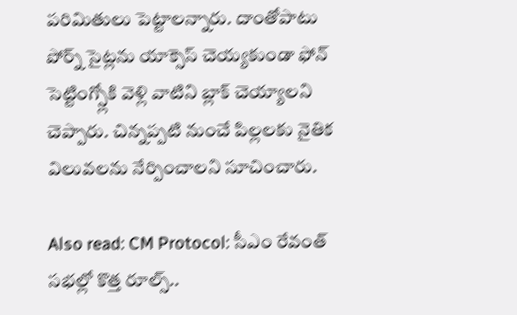పరిమితులు పెట్టాలన్నారు. దాంతోపాటు పోర్న్ సైట్లను యాక్సెస్ చెయ్యకుండా ఫోన్ సెట్టింగ్స్లోకి వెళ్లి వాటిని బ్లాక్ చెయ్యాలని చెప్పారు. చిన్నప్పటి నుంచే పిల్లలకు నైతిక విలువలను నేర్పించాలని సూచించారు.

Also read: CM Protocol: సీఎం రేవంత్ సభల్లో కొత్త రూల్స్..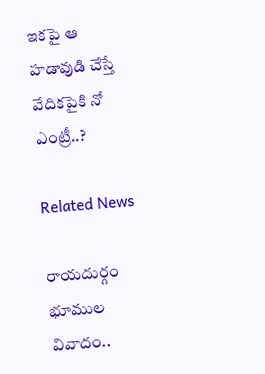ఇకపై ఆ హడావుడి చేస్తే వేదికపైకి నో ఎంట్రీ..?

Related News

రాయదుర్గం భూముల వివాదం..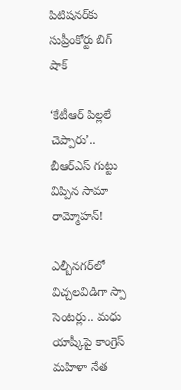పిటిషనర్‌కు సుప్రీంకోర్టు బిగ్ షాక్

‘కేటీఆర్ పిల్లలే చెప్పారు’.. బీఆర్ఎస్ గుట్టు విప్పిన సామా రామ్మోహన్!

ఎల్బీనగర్‌లో విచ్చలవిడిగా స్పా సెంటర్లు.. మధు యాష్కీపై కాంగ్రెస్ మహిళా నేత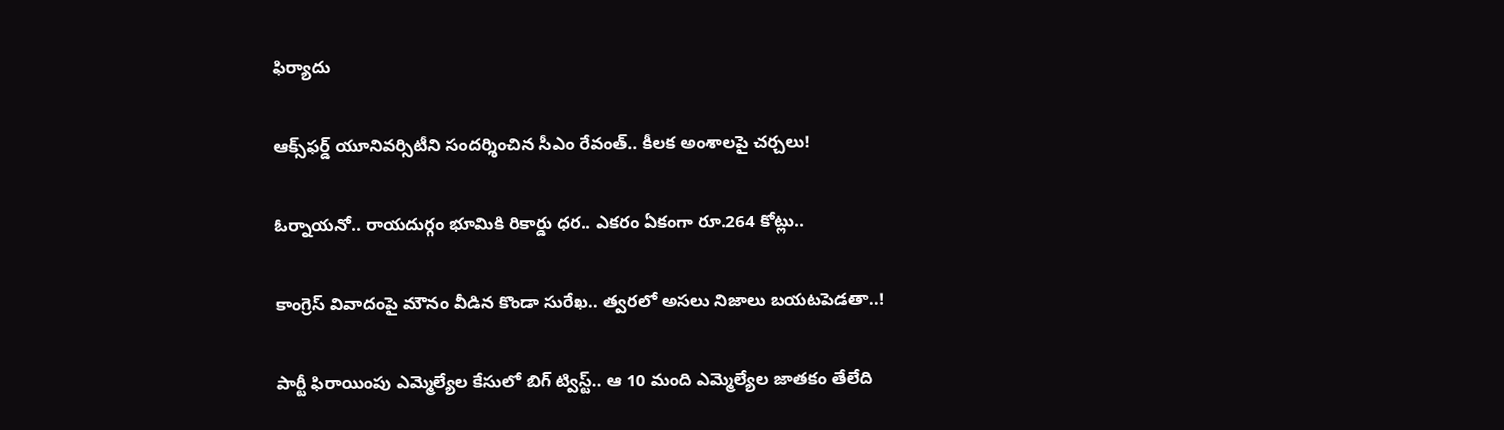ఫిర్యాదు

ఆక్స్‌ఫర్డ్ యూనివర్సిటీని సందర్శించిన సీఎం రేవంత్.. కీలక అంశాలపై చర్చలు!

ఓర్నాయనో.. రాయదుర్గం భూమికి రికార్డు ధర.. ఎకరం ఏకంగా రూ.264 కోట్లు..

కాంగ్రెస్ వివాదంపై మౌనం వీడిన కొండా సురేఖ.. త్వరలో అసలు నిజాలు బయటపెడతా..!

పార్టీ ఫిరాయింపు ఎమ్మెల్యేల కేసులో బిగ్ ట్విస్ట్.. ఆ 10 మంది ఎమ్మెల్యేల జాతకం తేలేది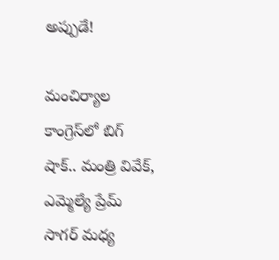అప్పుడే!

మంచిర్యాల కాంగ్రెస్‌లో బిగ్ షాక్.. మంత్రి వివేక్, ఎమ్మెల్యే ప్రేమ్ సాగర్ మధ్య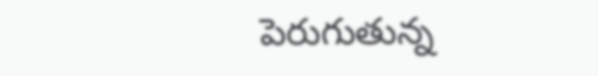పెరుగుతున్న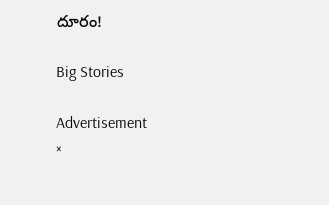దూరం!

Big Stories

Advertisement
×